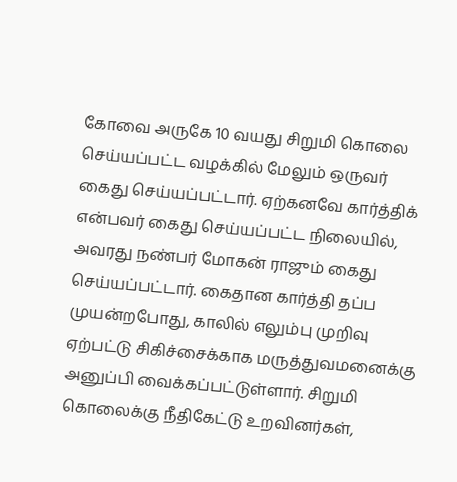கோவை அருகே 10 வயது சிறுமி கொலை செய்யப்பட்ட வழக்கில் மேலும் ஒருவர் கைது செய்யப்பட்டார். ஏற்கனவே கார்த்திக் என்பவர் கைது செய்யப்பட்ட நிலையில், அவரது நண்பர் மோகன் ராஜும் கைது செய்யப்பட்டார். கைதான கார்த்தி தப்ப முயன்றபோது, காலில் எலும்பு முறிவு ஏற்பட்டு சிகிச்சைக்காக மருத்துவமனைக்கு அனுப்பி வைக்கப்பட்டுள்ளார். சிறுமி கொலைக்கு நீதிகேட்டு உறவினர்கள்,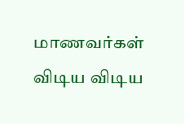மாணவர்கள் விடிய விடிய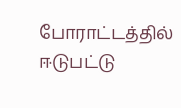போராட்டத்தில் ஈடுபட்டு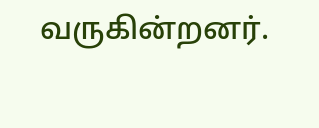வருகின்றனர்.